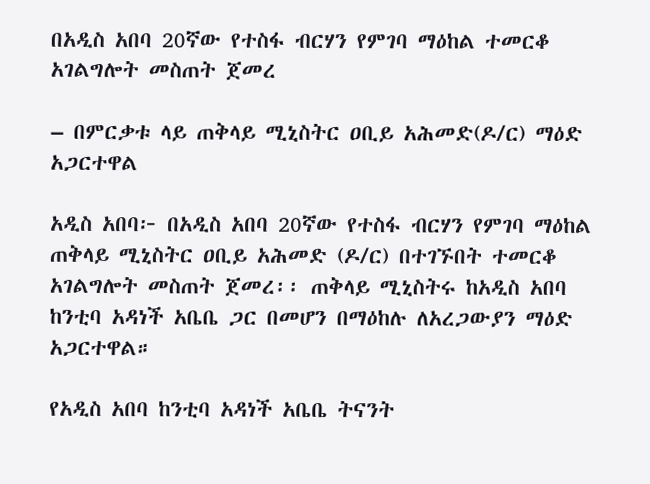በአዲስ አበባ 20ኛው የተስፋ ብርሃን የምገባ ማዕከል ተመርቆ አገልግሎት መስጠት ጀመረ

– በምርቃቱ ላይ ጠቅላይ ሚኒስትር ዐቢይ አሕመድ(ዶ/ር) ማዕድ አጋርተዋል

አዲስ አበባ፦ በአዲስ አበባ 20ኛው የተስፋ ብርሃን የምገባ ማዕከል ጠቅላይ ሚኒስትር ዐቢይ አሕመድ (ዶ/ር) በተገኙበት ተመርቆ አገልግሎት መስጠት ጀመረ፡፡ ጠቅላይ ሚኒስትሩ ከአዲስ አበባ ከንቲባ አዳነች አቤቤ ጋር በመሆን በማዕከሉ ለአረጋውያን ማዕድ አጋርተዋል።

የአዲስ አበባ ከንቲባ አዳነች አቤቤ ትናንት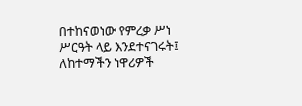በተከናወነው የምረቃ ሥነ ሥርዓት ላይ እንደተናገሩት፤ ለከተማችን ነዋሪዎች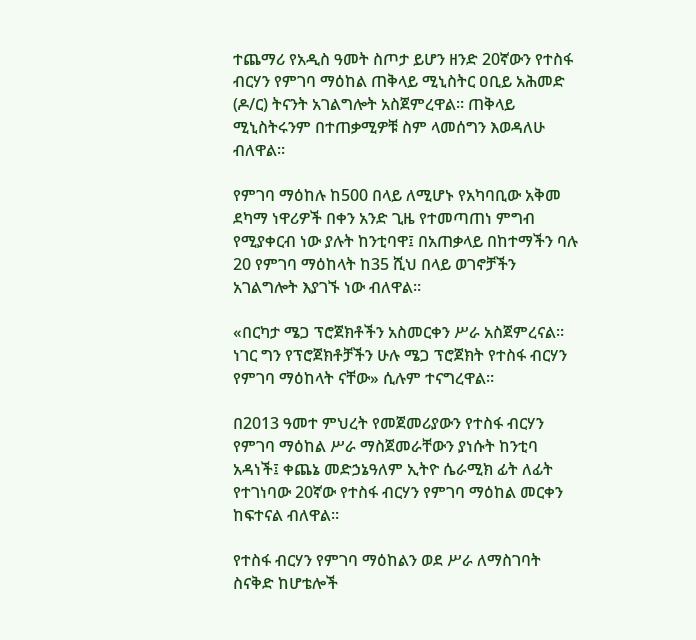ተጨማሪ የአዲስ ዓመት ስጦታ ይሆን ዘንድ 20ኛውን የተስፋ ብርሃን የምገባ ማዕከል ጠቅላይ ሚኒስትር ዐቢይ አሕመድ (ዶ/ር) ትናንት አገልግሎት አስጀምረዋል። ጠቅላይ ሚኒስትሩንም በተጠቃሚዎቹ ስም ላመሰግን እወዳለሁ ብለዋል።

የምገባ ማዕከሉ ከ500 በላይ ለሚሆኑ የአካባቢው አቅመ ደካማ ነዋሪዎች በቀን አንድ ጊዜ የተመጣጠነ ምግብ የሚያቀርብ ነው ያሉት ከንቲባዋ፤ በአጠቃላይ በከተማችን ባሉ 20 የምገባ ማዕከላት ከ35 ሺህ በላይ ወገኖቻችን አገልግሎት እያገኙ ነው ብለዋል።

«በርካታ ሜጋ ፕሮጀክቶችን አስመርቀን ሥራ አስጀምረናል። ነገር ግን የፕሮጀክቶቻችን ሁሉ ሜጋ ፕሮጀክት የተስፋ ብርሃን የምገባ ማዕከላት ናቸው» ሲሉም ተናግረዋል።

በ2013 ዓመተ ምህረት የመጀመሪያውን የተስፋ ብርሃን የምገባ ማዕከል ሥራ ማስጀመራቸውን ያነሱት ከንቲባ አዳነች፤ ቀጨኔ መድኃኔዓለም ኢትዮ ሴራሚክ ፊት ለፊት የተገነባው 20ኛው የተስፋ ብርሃን የምገባ ማዕከል መርቀን ከፍተናል ብለዋል።

የተስፋ ብርሃን የምገባ ማዕከልን ወደ ሥራ ለማስገባት ስናቅድ ከሆቴሎች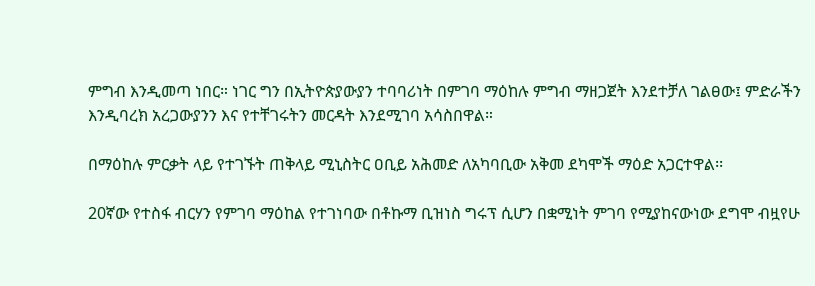ምግብ እንዲመጣ ነበር። ነገር ግን በኢትዮጵያውያን ተባባሪነት በምገባ ማዕከሉ ምግብ ማዘጋጀት እንደተቻለ ገልፀው፤ ምድራችን እንዲባረክ አረጋውያንን እና የተቸገሩትን መርዳት እንደሚገባ አሳስበዋል።

በማዕከሉ ምርቃት ላይ የተገኙት ጠቅላይ ሚኒስትር ዐቢይ አሕመድ ለአካባቢው አቅመ ደካሞች ማዕድ አጋርተዋል፡፡

20ኛው የተስፋ ብርሃን የምገባ ማዕከል የተገነባው በቶኩማ ቢዝነስ ግሩፕ ሲሆን በቋሚነት ምገባ የሚያከናውነው ደግሞ ብዟየሁ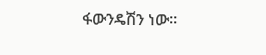ፋውንዴሽን ነው።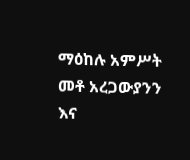ማዕከሉ አምሥት መቶ አረጋውያንን እና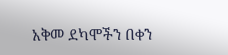አቅመ ደካሞችን በቀን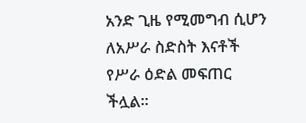አንድ ጊዜ የሚመግብ ሲሆን ለአሥራ ስድስት እናቶች የሥራ ዕድል መፍጠር ችሏል።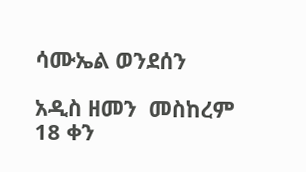ሳሙኤል ወንደሰን

አዲስ ዘመን  መስከረም 18 ቀን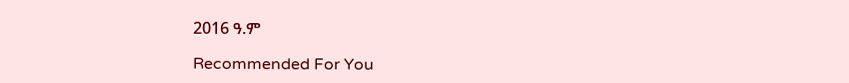2016 ዓ.ም

Recommended For You